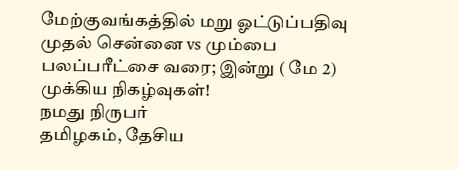மேற்குவங்கத்தில் மறு ஓட்டுப்பதிவு முதல் சென்னை vs மும்பை பலப்பரீட்சை வரை; இன்று ( மே 2) முக்கிய நிகழ்வுகள்!
நமது நிருபர்
தமிழகம், தேசிய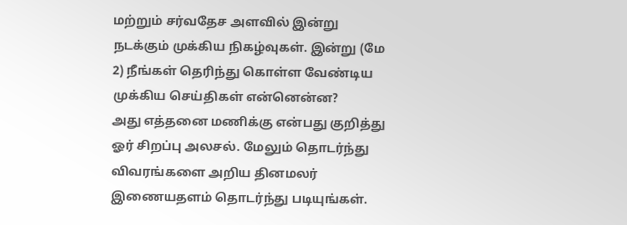மற்றும் சர்வதேச அளவில் இன்று நடக்கும் முக்கிய நிகழ்வுகள். இன்று (மே 2) நீங்கள் தெரிந்து கொள்ள வேண்டிய முக்கிய செய்திகள் என்னென்ன?
அது எத்தனை மணிக்கு என்பது குறித்து ஓர் சிறப்பு அலசல். மேலும் தொடர்ந்து விவரங்களை அறிய தினமலர் இணையதளம் தொடர்ந்து படியுங்கள்.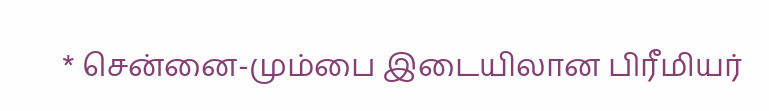* சென்னை-மும்பை இடையிலான பிரீமியர்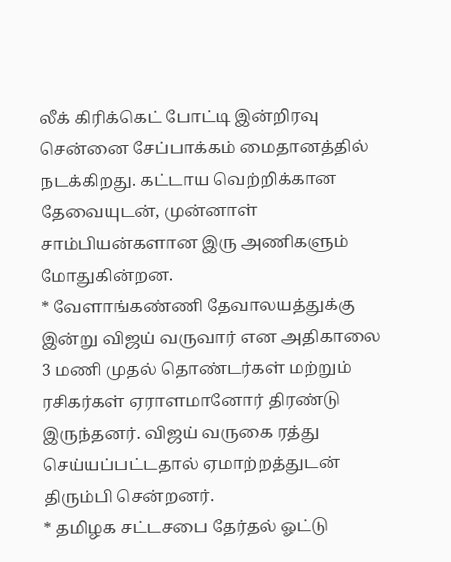லீக் கிரிக்கெட் போட்டி இன்றிரவு சென்னை சேப்பாக்கம் மைதானத்தில் நடக்கிறது. கட்டாய வெற்றிக்கான தேவையுடன், முன்னாள் சாம்பியன்களான இரு அணிகளும் மோதுகின்றன.
* வேளாங்கண்ணி தேவாலயத்துக்கு இன்று விஜய் வருவார் என அதிகாலை 3 மணி முதல் தொண்டர்கள் மற்றும் ரசிகர்கள் ஏராளமானோர் திரண்டு இருந்தனர். விஜய் வருகை ரத்து செய்யப்பட்டதால் ஏமாற்றத்துடன் திரும்பி சென்றனர்.
* தமிழக சட்டசபை தேர்தல் ஓட்டு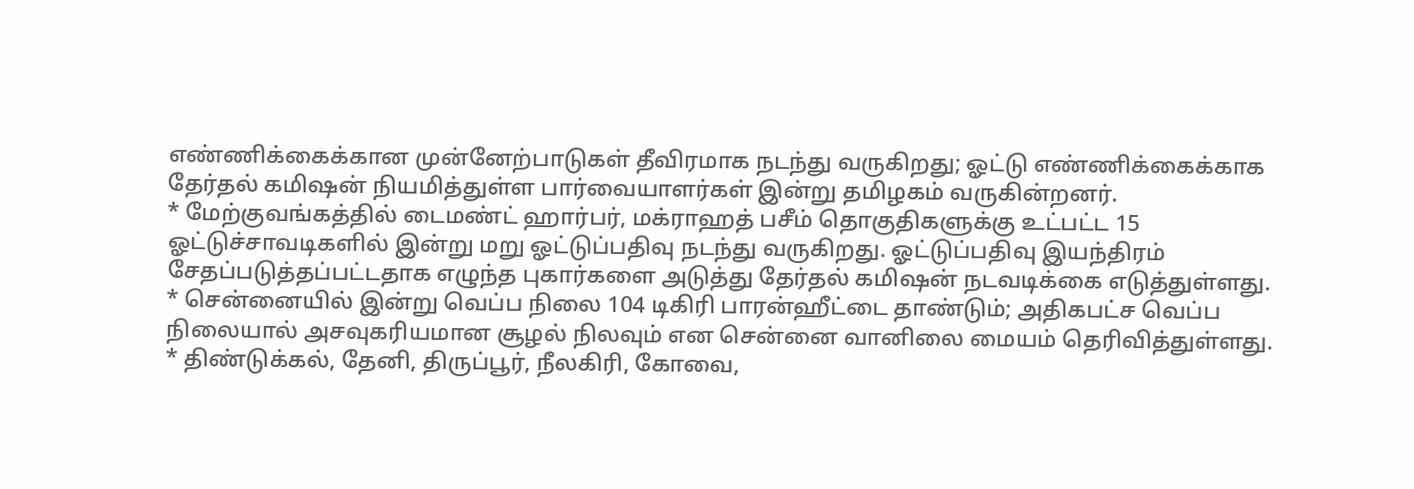எண்ணிக்கைக்கான முன்னேற்பாடுகள் தீவிரமாக நடந்து வருகிறது; ஓட்டு எண்ணிக்கைக்காக தேர்தல் கமிஷன் நியமித்துள்ள பார்வையாளர்கள் இன்று தமிழகம் வருகின்றனர்.
* மேற்குவங்கத்தில் டைமண்ட் ஹார்பர், மக்ராஹத் பசீம் தொகுதிகளுக்கு உட்பட்ட 15 ஓட்டுச்சாவடிகளில் இன்று மறு ஓட்டுப்பதிவு நடந்து வருகிறது. ஓட்டுப்பதிவு இயந்திரம் சேதப்படுத்தப்பட்டதாக எழுந்த புகார்களை அடுத்து தேர்தல் கமிஷன் நடவடிக்கை எடுத்துள்ளது.
* சென்னையில் இன்று வெப்ப நிலை 104 டிகிரி பாரன்ஹீட்டை தாண்டும்; அதிகபட்ச வெப்ப நிலையால் அசவுகரியமான சூழல் நிலவும் என சென்னை வானிலை மையம் தெரிவித்துள்ளது.
* திண்டுக்கல், தேனி, திருப்பூர், நீலகிரி, கோவை,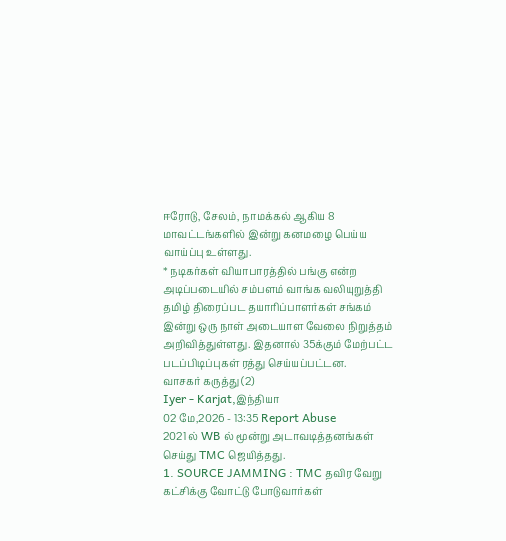ஈரோடு, சேலம், நாமக்கல் ஆகிய 8 மாவட்டங்களில் இன்று கனமழை பெய்ய வாய்ப்பு உள்ளது.
* நடிகர்கள் வியாபாரத்தில் பங்கு என்ற அடிப்படையில் சம்பளம் வாங்க வலியுறுத்தி தமிழ் திரைப்பட தயாரிப்பாளர்கள் சங்கம் இன்று ஒரு நாள் அடையாள வேலை நிறுத்தம் அறிவித்துள்ளது. இதனால் 35க்கும் மேற்பட்ட படப்பிடிப்புகள் ரத்து செய்யப்பட்டன.
வாசகர் கருத்து (2)
Iyer - Karjat,இந்தியா
02 மே,2026 - 13:35 Report Abuse
2021 ல் WB ல் மூன்று அடாவடித்தனங்கள் செய்து TMC ஜெயித்தது.
1. SOURCE JAMMING : TMC தவிர வேறு கட்சிக்கு வோட்டு போடுவார்கள்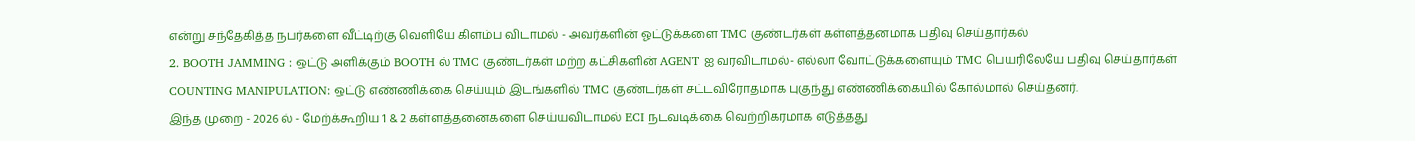என்று சந்தேகித்த நபர்களை வீட்டிற்கு வெளியே கிளம்ப விடாமல் - அவர்களின் ஓட்டுக்களை TMC குண்டர்கள் கள்ளத்தனமாக பதிவு செய்தார்கல்
2. BOOTH JAMMING : ஒட்டு அளிக்கும் BOOTH ல் TMC குண்டர்கள் மற்ற கட்சிகளின் AGENT ஐ வரவிடாமல்- எல்லா வோட்டுக்களையும் TMC பெயரிலேயே பதிவு செய்தார்கள்
COUNTING MANIPULATION: ஒட்டு எண்ணிக்கை செய்யும் இடங்களில் TMC குண்டர்கள் சட்டவிரோதமாக புகுந்து எண்ணிக்கையில் கோல்மால் செய்தனர்.
இந்த முறை - 2026 ல் - மேற்க்கூறிய 1 & 2 கள்ளத்தனைகளை செய்யவிடாமல் ECI நடவடிக்கை வெற்றிகரமாக எடுத்தது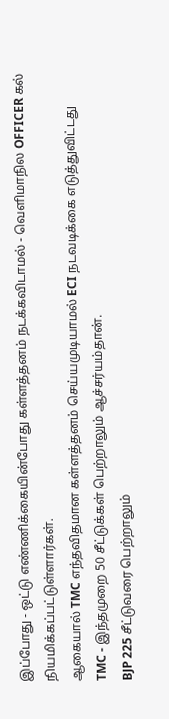இப்போது - ஒட்டு எண்ணிக்கையின்போது கள்ளத்தனம் நடக்கவிடாமல் - வெளிமாநில OFFICER கல் நியமிக்கப்பட்டுள்ளார்கள்.
ஆகையால் TMC எந்தவிதமான கள்ளத்தனம் செய்யமுடியாமல் ECI நடவடிக்கை எடுத்துவிட்டது
TMC - இந்தமுறை 50 சீட்டுக்கள் பெற்றாலும் ஆச்சர்யம்தான்.
BJP 225 சீட்டுவரை பெற்றாலும்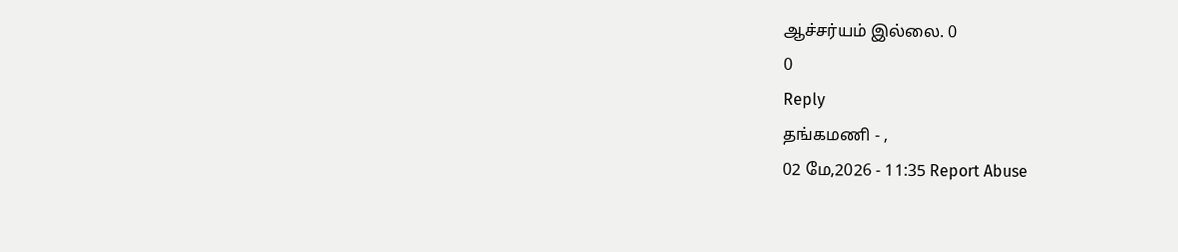ஆச்சர்யம் இல்லை. 0
0
Reply
தங்கமணி - ,
02 மே,2026 - 11:35 Report Abuse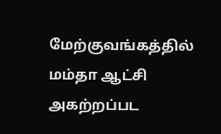மேற்குவங்கத்தில் மம்தா ஆட்சி அகற்றப்பட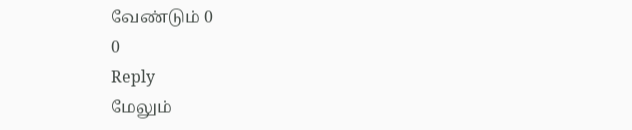வேண்டும் 0
0
Reply
மேலும்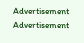Advertisement
Advertisement